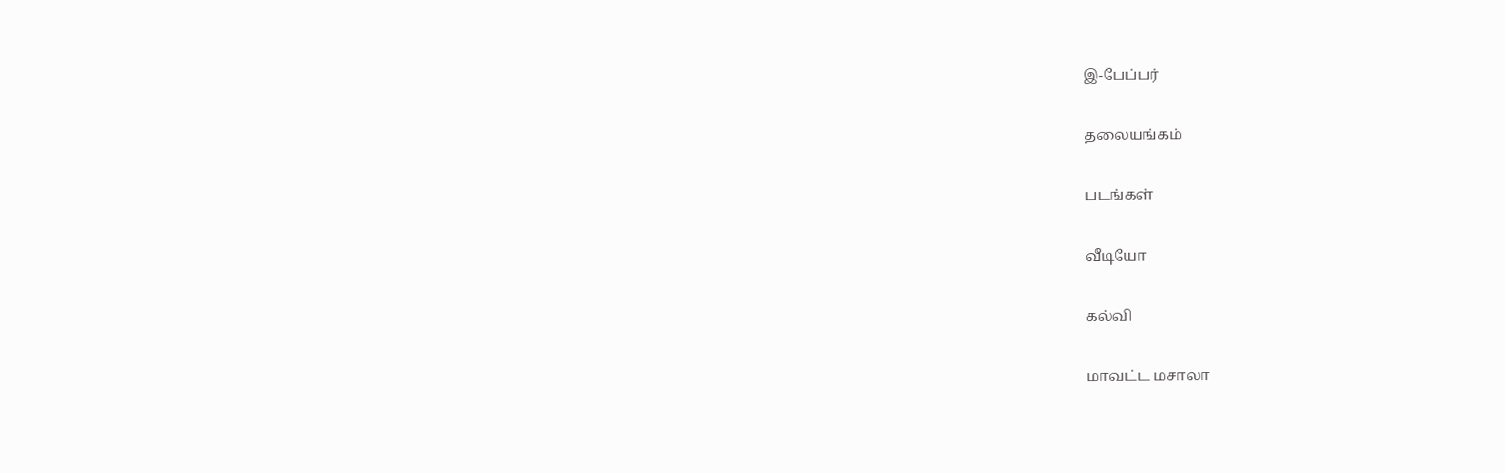இ-பேப்பர்

தலையங்கம்

படங்கள்

வீடியோ

கல்வி

மாவட்ட மசாலா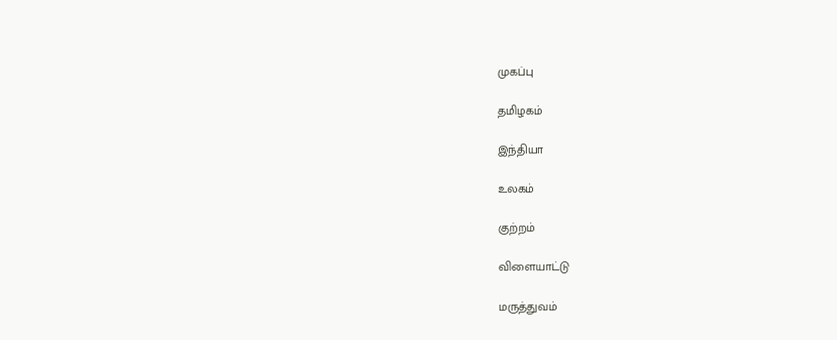முகப்பு

தமிழகம்

இந்தியா

உலகம்

குற்றம்

விளையாட்டு

மருத்துவம்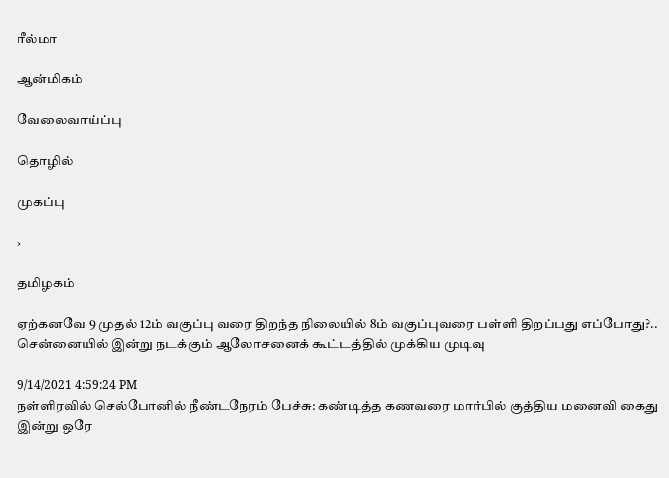ரீல்மா

ஆன்மிகம்

வேலைவாய்ப்பு

தொழில்

முகப்பு

›

தமிழகம்

ஏற்கனவே 9 முதல் 12ம் வகுப்பு வரை திறந்த நிலையில் 8ம் வகுப்புவரை பள்ளி திறப்பது எப்போது?.. சென்னையில் இன்று நடக்கும் ஆலோசனைக் கூட்டத்தில் முக்கிய முடிவு

9/14/2021 4:59:24 PM
நள்ளிரவில் செல்போனில் நீண்டநேரம் பேச்சு: கண்டித்த கணவரை மார்பில் குத்திய மனைவி கைது இன்று ஒரே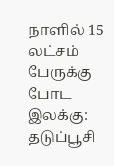நாளில் 15 லட்சம் பேருக்கு போட இலக்கு: தடுப்பூசி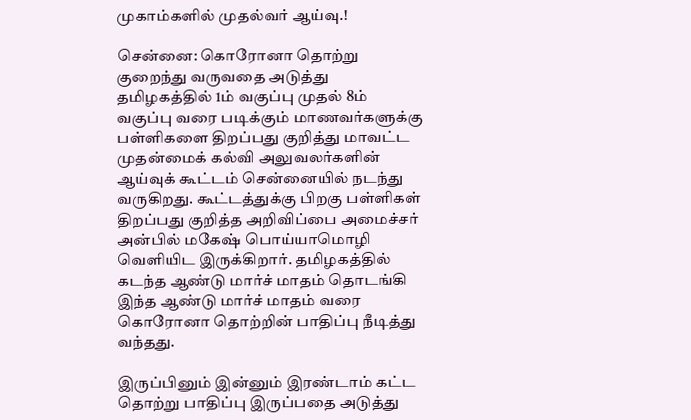முகாம்களில் முதல்வர் ஆய்வு.!

சென்னை: கொரோனா தொற்று குறைந்து வருவதை அடுத்து தமிழகத்தில் 1ம் வகுப்பு முதல் 8ம் வகுப்பு வரை படிக்கும் மாணவர்களுக்கு பள்ளிகளை திறப்பது குறித்து மாவட்ட முதன்மைக் கல்வி அலுவலர்களின் ஆய்வுக் கூட்டம் சென்னையில் நடந்து வருகிறது. கூட்டத்துக்கு பிறகு பள்ளிகள் திறப்பது குறித்த அறிவிப்பை அமைச்சர் அன்பில் மகேஷ் பொய்யாமொழி வெளியிட இருக்கிறார். தமிழகத்தில் கடந்த ஆண்டு மார்ச் மாதம் தொடங்கி இந்த ஆண்டு மார்ச் மாதம் வரை கொரோனா தொற்றின் பாதிப்பு நீடித்து வந்தது.

இருப்பினும் இன்னும் இரண்டாம் கட்ட தொற்று பாதிப்பு இருப்பதை அடுத்து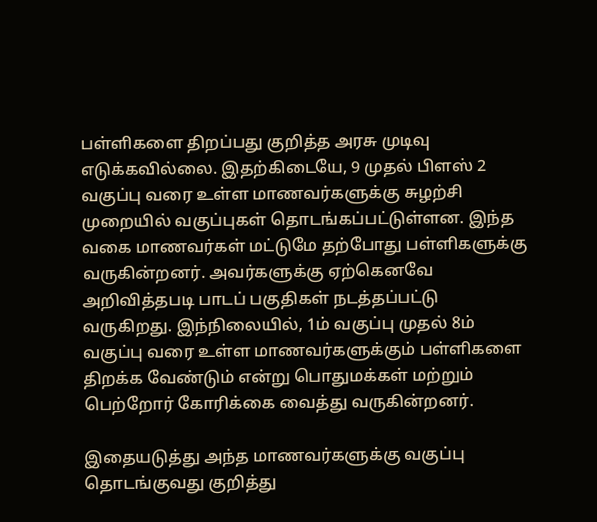பள்ளிகளை திறப்பது குறித்த அரசு முடிவு எடுக்கவில்லை. இதற்கிடையே, 9 முதல் பிளஸ் 2 வகுப்பு வரை உள்ள மாணவர்களுக்கு சுழற்சி முறையில் வகுப்புகள் தொடங்கப்பட்டுள்ளன. இந்த வகை மாணவர்கள் மட்டுமே தற்போது பள்ளிகளுக்கு வருகின்றனர். அவர்களுக்கு ஏற்கெனவே அறிவித்தபடி பாடப் பகுதிகள் நடத்தப்பட்டு வருகிறது. இந்நிலையில், 1ம் வகுப்பு முதல் 8ம் வகுப்பு வரை உள்ள மாணவர்களுக்கும் பள்ளிகளை திறக்க வேண்டும் என்று பொதுமக்கள் மற்றும் பெற்றோர் கோரிக்கை வைத்து வருகின்றனர்.

இதையடுத்து அந்த மாணவர்களுக்கு வகுப்பு தொடங்குவது குறித்து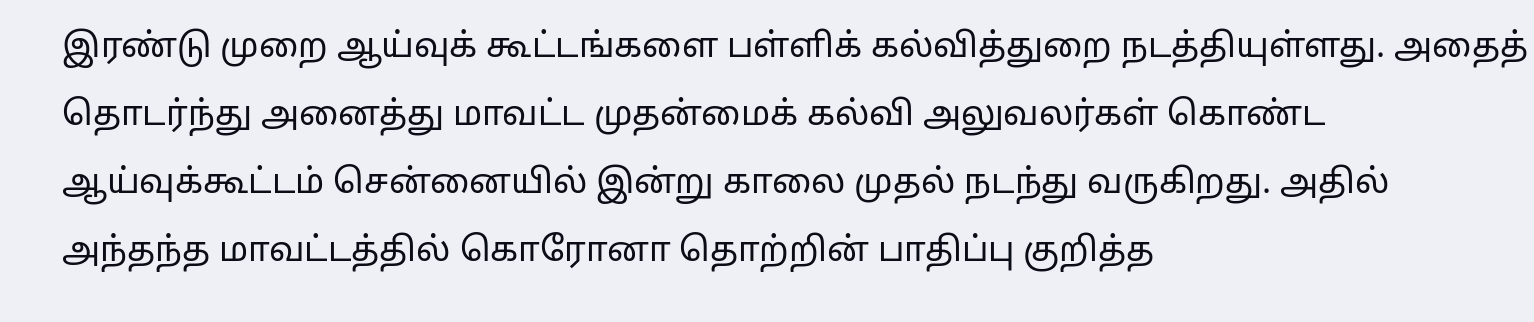இரண்டு முறை ஆய்வுக் கூட்டங்களை பள்ளிக் கல்வித்துறை நடத்தியுள்ளது. அதைத் தொடர்ந்து அனைத்து மாவட்ட முதன்மைக் கல்வி அலுவலர்கள் கொண்ட ஆய்வுக்கூட்டம் சென்னையில் இன்று காலை முதல் நடந்து வருகிறது. அதில் அந்தந்த மாவட்டத்தில் கொரோனா தொற்றின் பாதிப்பு குறித்த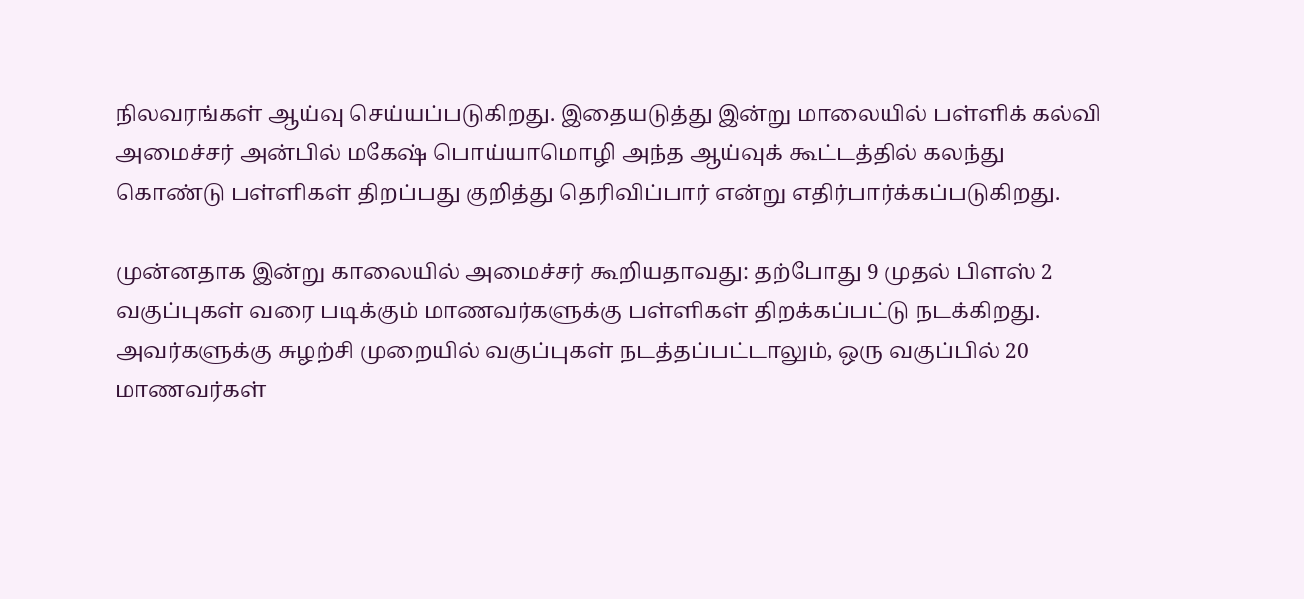நிலவரங்கள் ஆய்வு செய்யப்படுகிறது. இதையடுத்து இன்று மாலையில் பள்ளிக் கல்வி அமைச்சர் அன்பில் மகேஷ் பொய்யாமொழி அந்த ஆய்வுக் கூட்டத்தில் கலந்து கொண்டு பள்ளிகள் திறப்பது குறித்து தெரிவிப்பார் என்று எதிர்பார்க்கப்படுகிறது.

முன்னதாக இன்று காலையில் அமைச்சர் கூறியதாவது: தற்போது 9 முதல் பிளஸ் 2 வகுப்புகள் வரை படிக்கும் மாணவர்களுக்கு பள்ளிகள் திறக்கப்பட்டு நடக்கிறது. அவர்களுக்கு சுழற்சி முறையில் வகுப்புகள் நடத்தப்பட்டாலும், ஒரு வகுப்பில் 20 மாணவர்கள்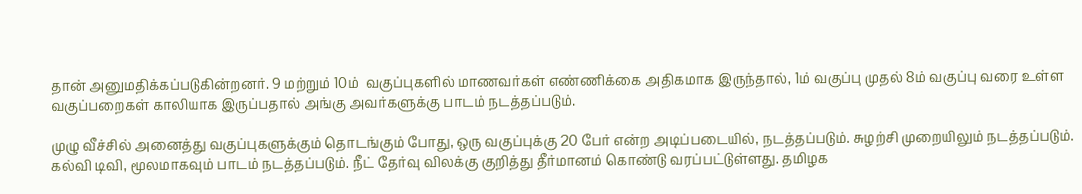தான் அனுமதிக்கப்படுகின்றனர். 9 மற்றும் 10ம்  வகுப்புகளில் மாணவர்கள் எண்ணிக்கை அதிகமாக இருந்தால், 1ம் வகுப்பு முதல் 8ம் வகுப்பு வரை உள்ள வகுப்பறைகள் காலியாக இருப்பதால் அங்கு அவர்களுக்கு பாடம் நடத்தப்படும்.

முழு வீச்சில் அனைத்து வகுப்புகளுக்கும் தொடங்கும் போது, ஒரு வகுப்புக்கு 20 பேர் என்ற அடிப்படையில், நடத்தப்படும். சுழற்சி முறையிலும் நடத்தப்படும். கல்வி டிவி, மூலமாகவும் பாடம் நடத்தப்படும். நீட் தேர்வு விலக்கு குறித்து தீர்மானம் கொண்டு வரப்பட்டுள்ளது. தமிழக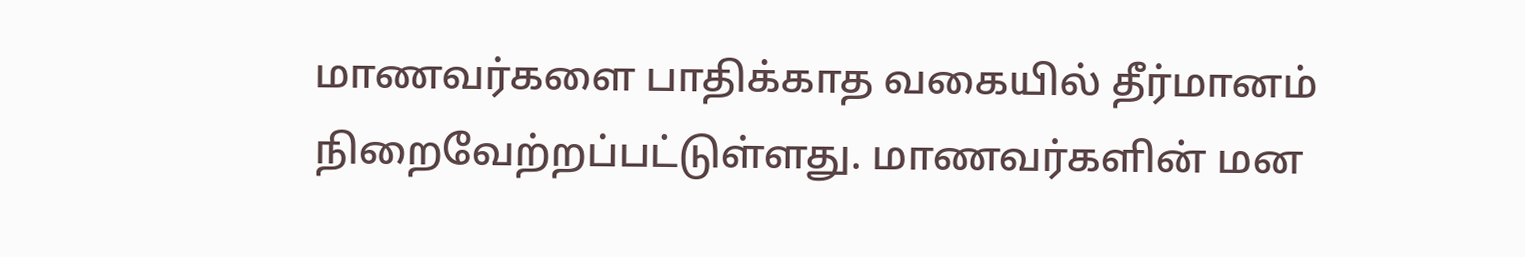மாணவர்களை பாதிக்காத வகையில் தீர்மானம் நிறைவேற்றப்பட்டுள்ளது. மாணவர்களின் மன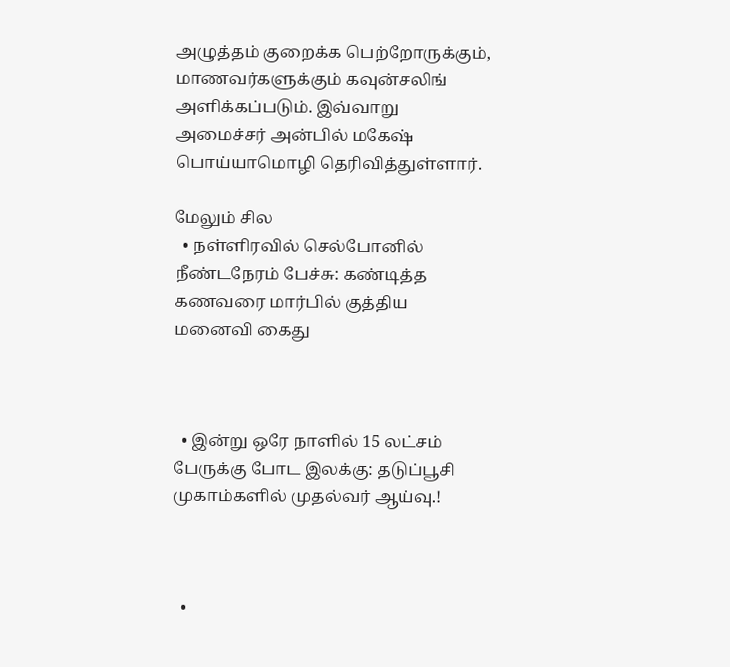அழுத்தம் குறைக்க பெற்றோருக்கும், மாணவர்களுக்கும் கவுன்சலிங் அளிக்கப்படும். இவ்வாறு அமைச்சர் அன்பில் மகேஷ் பொய்யாமொழி தெரிவித்துள்ளார்.

மேலும் சில
  • நள்ளிரவில் செல்போனில் நீண்டநேரம் பேச்சு: கண்டித்த கணவரை மார்பில் குத்திய மனைவி கைது



  • இன்று ஒரே நாளில் 15 லட்சம் பேருக்கு போட இலக்கு: தடுப்பூசி முகாம்களில் முதல்வர் ஆய்வு.!



  •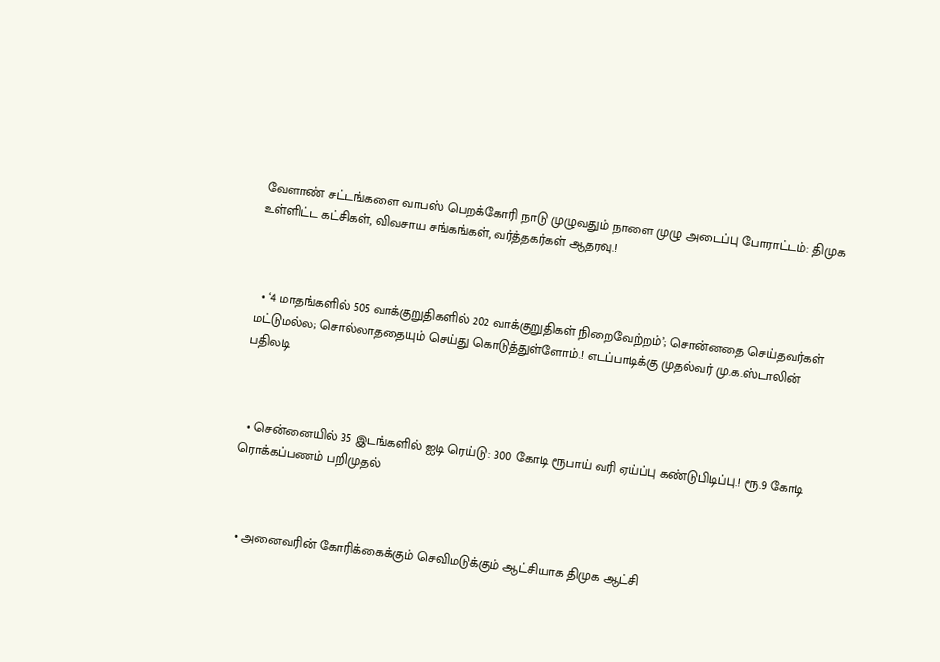வேளாண் சட்டங்களை வாபஸ் பெறக்கோரி நாடு முழுவதும் நாளை முழு அடைப்பு போராட்டம்: திமுக உள்ளிட்ட கட்சிகள், விவசாய சங்கங்கள், வர்த்தகர்கள் ஆதரவு.!



  • ‘4 மாதங்களில் 505 வாக்குறுதிகளில் 202 வாக்குறுதிகள் நிறைவேற்றம்’; சொன்னதை செய்தவர்கள் மட்டுமல்ல; சொல்லாததையும் செய்து கொடுத்துள்ளோம்.! எடப்பாடிக்கு முதல்வர் மு.க.ஸ்டாலின் பதிலடி



  • சென்னையில் 35 இடங்களில் ஐடி ரெய்டு: 300 கோடி ரூபாய் வரி ஏய்ப்பு கண்டுபிடிப்பு.! ரூ.9 கோடி ரொக்கப்பணம் பறிமுதல்



  • அனைவரின் கோரிக்கைக்கும் செவிமடுக்கும் ஆட்சியாக திமுக ஆட்சி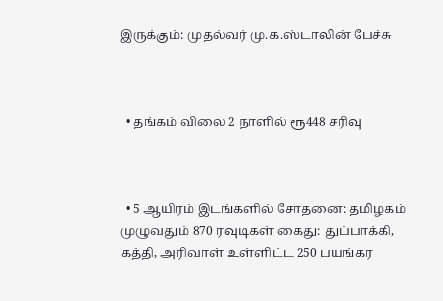இருக்கும்: முதல்வர் மு.க.ஸ்டாலின் பேச்சு



  • தங்கம் விலை 2 நாளில் ரூ448 சரிவு



  • 5 ஆயிரம் இடங்களில் சோதனை: தமிழகம் முழுவதும் 870 ரவுடிகள் கைது: துப்பாக்கி, கத்தி, அரிவாள் உள்ளிட்ட 250 பயங்கர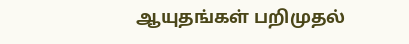ஆயுதங்கள் பறிமுதல்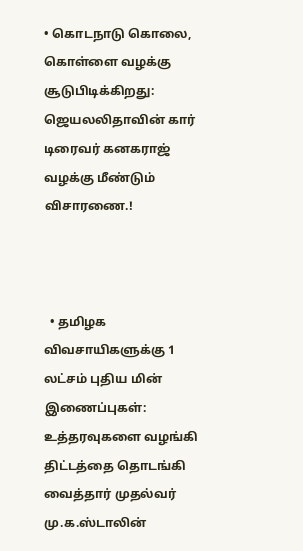• கொடநாடு கொலை, கொள்ளை வழக்கு சூடுபிடிக்கிறது: ஜெயலலிதாவின் கார் டிரைவர் கனகராஜ் வழக்கு மீண்டும் விசாரணை.!



  • தமிழக விவசாயிகளுக்கு 1 லட்சம் புதிய மின் இணைப்புகள்: உத்தரவுகளை வழங்கி திட்டத்தை தொடங்கி வைத்தார் முதல்வர் மு.க.ஸ்டாலின்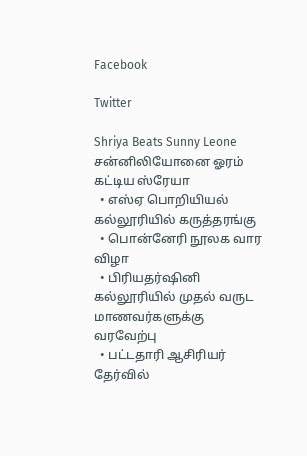Facebook

Twitter

Shriya Beats Sunny Leone
சன்னிலியோனை ஓரம் கட்டிய ஸ்ரேயா
  • எஸ்ஏ பொறியியல் கல்லூரியில் கருத்தரங்கு
  • பொன்னேரி நூலக வார விழா
  • பிரியதர்ஷினி கல்லூரியில் முதல் வருட மாணவர்களுக்கு வரவேற்பு
  • பட்டதாரி ஆசிரியர் தேர்வில்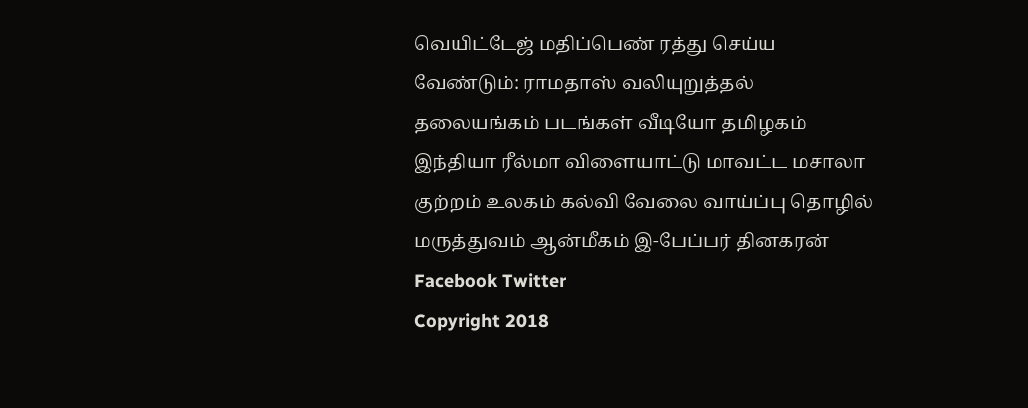வெயிட்டேஜ் மதிப்பெண் ரத்து செய்ய வேண்டும்: ராமதாஸ் வலியுறுத்தல்
தலையங்கம் படங்கள் வீடியோ தமிழகம் இந்தியா ரீல்மா விளையாட்டு மாவட்ட மசாலா குற்றம் உலகம் கல்வி வேலை வாய்ப்பு தொழில் மருத்துவம் ஆன்மீகம் இ-பேப்பர் தினகரன் Facebook Twitter
Copyright 2018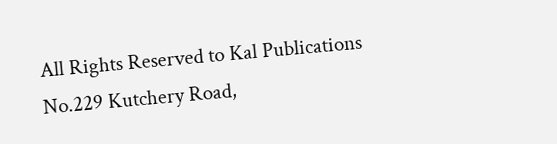All Rights Reserved to Kal Publications
No.229 Kutchery Road,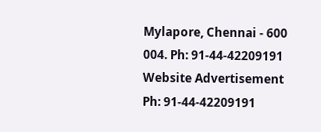Mylapore, Chennai - 600 004. Ph: 91-44-42209191
Website Advertisement
Ph: 91-44-42209191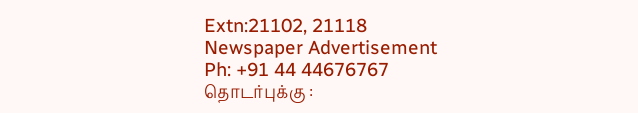Extn:21102, 21118
Newspaper Advertisement
Ph: +91 44 44676767
தொடர்புக்கு :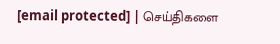[email protected] | செய்திகளை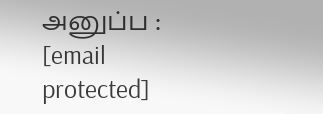அனுப்ப : [email protected]